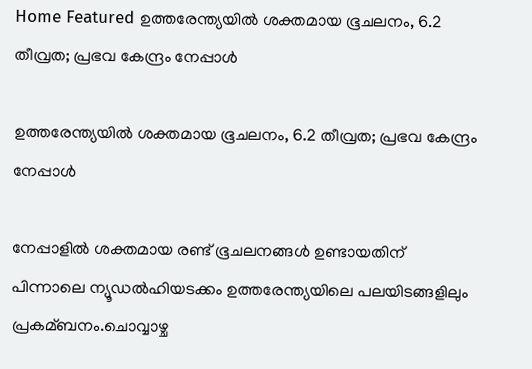Home Featured ഉത്തരേന്ത്യയില്‍ ശക്തമായ ഭൂചലനം, 6.2 തീവ്രത; പ്രഭവ കേന്ദ്രം നേപ്പാള്‍

ഉത്തരേന്ത്യയില്‍ ശക്തമായ ഭൂചലനം, 6.2 തീവ്രത; പ്രഭവ കേന്ദ്രം നേപ്പാള്‍

നേപ്പാളില്‍ ശക്തമായ രണ്ട് ഭൂചലനങ്ങള്‍ ഉണ്ടായതിന് പിന്നാലെ ന്യൂഡല്‍ഹിയടക്കം ഉത്തരേന്ത്യയിലെ പലയിടങ്ങളിലും പ്രകമ്ബനം.ചൊവ്വാഴ്ച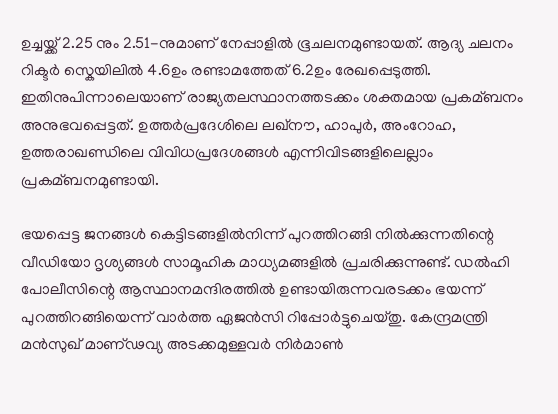ഉച്ചയ്ക്ക് 2.25 നും 2.51-നുമാണ് നേപ്പാളില്‍ ഭൂചലനമുണ്ടായത്. ആദ്യ ചലനം റിക്ടര്‍ സ്കെയിലില്‍ 4.6ഉം രണ്ടാമത്തേത് 6.2ഉം രേഖപ്പെടുത്തി. ഇതിനുപിന്നാലെയാണ് രാജ്യതലസ്ഥാനത്തടക്കം ശക്തമായ പ്രകമ്ബനം അനുഭവപ്പെട്ടത്. ഉത്തര്‍പ്രദേശിലെ ലഖ്നൗ, ഹാപുര്‍, അംറോഹ, ഉത്തരാഖണ്ഡിലെ വിവിധപ്രദേശങ്ങള്‍ എന്നിവിടങ്ങളിലെല്ലാം പ്രകമ്ബനമുണ്ടായി.

ഭയപ്പെട്ട ജനങ്ങള്‍ കെട്ടിടങ്ങളില്‍നിന്ന് പുറത്തിറങ്ങി നില്‍ക്കുന്നതിന്റെ വീഡിയോ ദൃശ്യങ്ങള്‍ സാമൂഹിക മാധ്യമങ്ങളില്‍ പ്രചരിക്കുന്നുണ്ട്. ഡല്‍ഹി പോലീസിന്റെ ആസ്ഥാനമന്ദിരത്തില്‍ ഉണ്ടായിരുന്നവരടക്കം ഭയന്ന് പുറത്തിറങ്ങിയെന്ന് വാര്‍ത്ത ഏജൻസി റിപ്പോര്‍ട്ടുചെയ്തു. കേന്ദ്രമന്ത്രി മൻസുഖ് മാണ്ഢവ്യ അടക്കമുള്ളവര്‍ നിര്‍മാണ്‍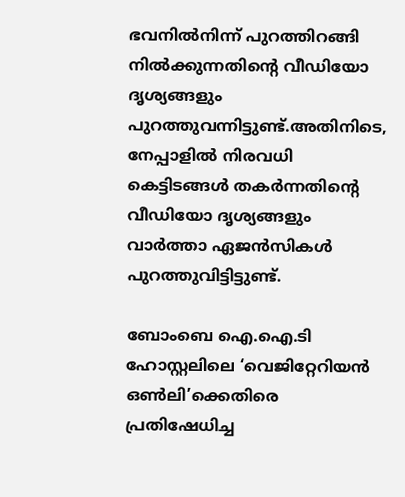ഭവനില്‍നിന്ന് പുറത്തിറങ്ങി നില്‍ക്കുന്നതിന്റെ വീഡിയോ ദൃശ്യങ്ങളും പുറത്തുവന്നിട്ടുണ്ട്.അതിനിടെ, നേപ്പാളില്‍ നിരവധി കെട്ടിടങ്ങള്‍ തകര്‍ന്നതിന്റെ വീഡിയോ ദൃശ്യങ്ങളും വാര്‍ത്താ ഏജൻസികള്‍ പുറത്തുവിട്ടിട്ടുണ്ട്.

ബോംബെ ഐ.ഐ.ടി‍ ഹോസ്റ്റലിലെ ‘വെജിറ്റേറിയൻ ഒണ്‍ലി’ക്കെതിരെ പ്രതിഷേധിച്ച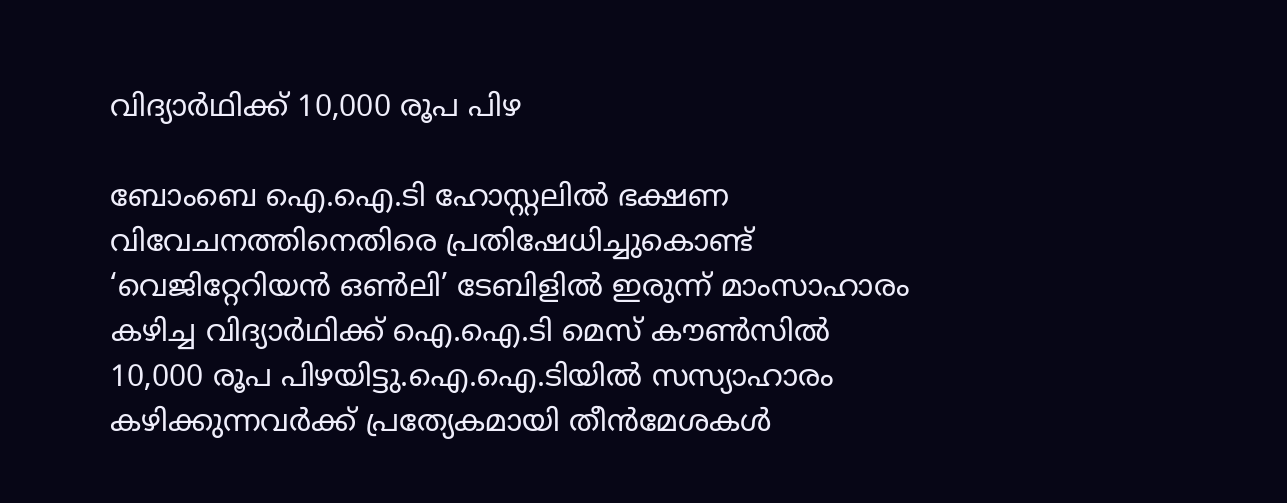വിദ്യാര്‍ഥിക്ക് 10,000 രൂപ പിഴ

ബോംബെ ഐ.ഐ.ടി ഹോസ്റ്റലില്‍ ഭക്ഷണ വിവേചനത്തിനെതിരെ പ്രതിഷേധിച്ചുകൊണ്ട് ‘വെജിറ്റേറിയൻ ഒണ്‍ലി’ ടേബിളില്‍ ഇരുന്ന് മാംസാഹാരം കഴിച്ച വിദ്യാര്‍ഥിക്ക് ഐ.ഐ.ടി മെസ് കൗണ്‍സില്‍ 10,000 രൂപ പിഴയിട്ടു.ഐ.ഐ.ടിയില്‍ സസ്യാഹാരം കഴിക്കുന്നവര്‍ക്ക് പ്രത്യേകമായി തീൻമേശകള്‍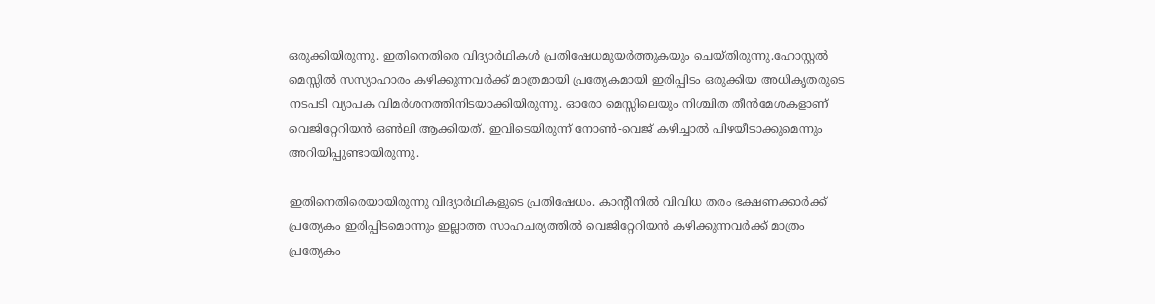ഒരുക്കിയിരുന്നു. ഇതിനെതിരെ വിദ്യാര്‍ഥികള്‍ പ്രതിഷേധമുയര്‍ത്തുകയും ചെയ്തിരുന്നു.ഹോസ്റ്റല്‍ മെസ്സില്‍ സസ്യാഹാരം കഴിക്കുന്നവര്‍ക്ക് മാത്രമായി പ്രത്യേകമായി ഇരിപ്പിടം ഒരുക്കിയ അധികൃതരുടെ നടപടി വ്യാപക വിമര്‍ശനത്തിനിടയാക്കിയിരുന്നു. ഓരോ മെസ്സിലെയും നിശ്ചിത തീൻമേശകളാണ് വെജിറ്റേറിയൻ ഒണ്‍ലി ആക്കിയത്. ഇവിടെയിരുന്ന് നോണ്‍-വെജ് കഴിച്ചാല്‍ പിഴയീടാക്കുമെന്നും അറിയിപ്പുണ്ടായിരുന്നു.

ഇതിനെതിരെയായിരുന്നു വിദ്യാര്‍ഥികളുടെ പ്രതിഷേധം. കാന്‍റീനില്‍ വിവിധ തരം ഭക്ഷണക്കാര്‍ക്ക് പ്രത്യേകം ഇരിപ്പിടമൊന്നും ഇല്ലാത്ത സാഹചര്യത്തില്‍ വെജിറ്റേറിയൻ കഴിക്കുന്നവര്‍ക്ക് മാത്രം പ്രത്യേകം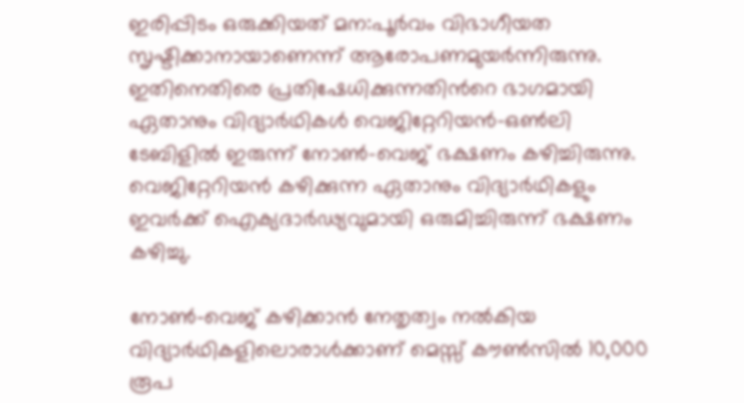ഇരിപ്പിടം ഒരുക്കിയത് മന:പൂര്‍വം വിഭാഗീയത സൃഷ്ടിക്കാനായാണെന്ന് ആരോപണമുയര്‍ന്നിരുന്നു. ഇതിനെതിരെ പ്രതിഷേധിക്കുന്നതിന്‍റെ ഭാഗമായി ഏതാനും വിദ്യാര്‍ഥികള്‍ വെജിറ്റേറിയൻ-ഒണ്‍ലി ടേബിളില്‍ ഇരുന്ന് നോണ്‍-വെജ് ഭക്ഷണം കഴിച്ചിരുന്നു. വെജിറ്റേറിയൻ കഴിക്കുന്ന ഏതാനും വിദ്യാര്‍ഥികളും ഇവര്‍ക്ക് ഐക്യദാര്‍ഢ്യവുമായി ഒരുമിച്ചിരുന്ന് ഭക്ഷണം കഴിച്ചു.

നോണ്‍-വെജ് കഴിക്കാൻ നേതൃത്വം നല്‍കിയ വിദ്യാര്‍ഥികളിലൊരാള്‍ക്കാണ് മെസ്സ് കൗണ്‍സില്‍ 10,000 രൂപ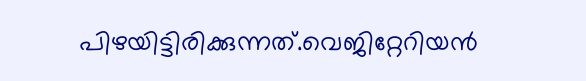പിഴയിട്ടിരിക്കുന്നത്.വെജിറ്റേറിയൻ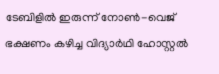ടേബിളില്‍ ഇരുന്ന് നോണ്‍-വെജ് ഭക്ഷണം കഴിച്ച വിദ്യാര്‍ഥി ഹോസ്റ്റല്‍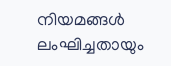നിയമങ്ങള്‍ ലംഘിച്ചതായും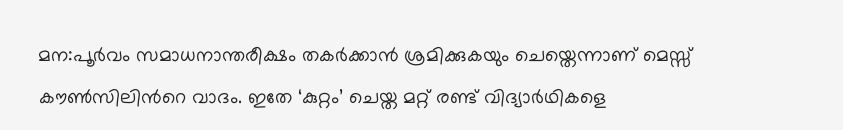മന:പൂര്‍വം സമാധനാന്തരീക്ഷം തകര്‍ക്കാൻ ശ്രമിക്കുകയും ചെയ്തെന്നാണ് മെസ്സ് കൗണ്‍സിലിന്‍റെ വാദം. ഇതേ ‘കുറ്റം’ ചെയ്ത മറ്റ് രണ്ട് വിദ്യാര്‍ഥികളെ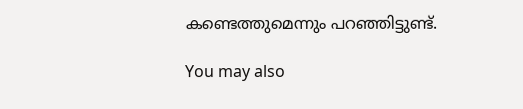കണ്ടെത്തുമെന്നും പറഞ്ഞിട്ടുണ്ട്.

You may also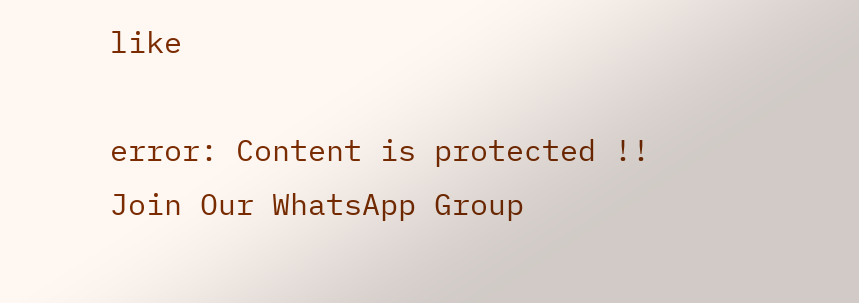like

error: Content is protected !!
Join Our WhatsApp Group